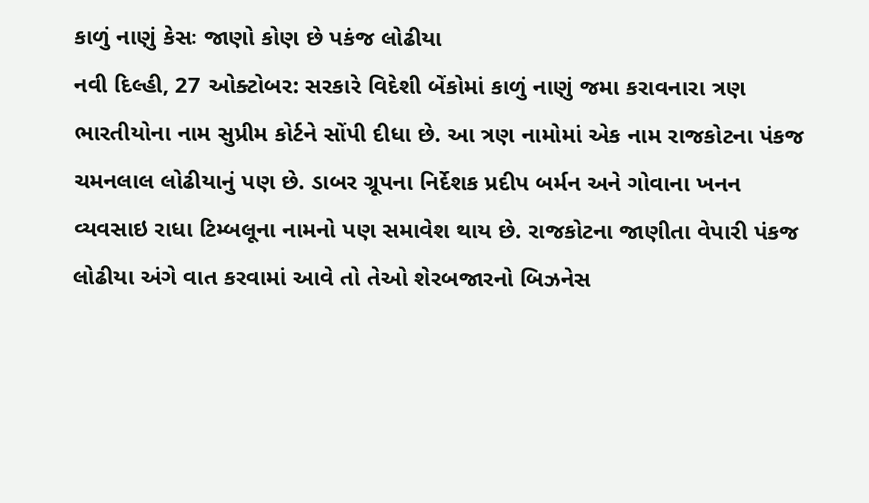કાળું નાણું કેસઃ જાણો કોણ છે પકંજ લોઢીયા
નવી દિલ્હી, 27 ઓક્ટોબર: સરકારે વિદેશી બેંકોમાં કાળું નાણું જમા કરાવનારા ત્રણ ભારતીયોના નામ સુપ્રીમ કોર્ટને સોંપી દીધા છે. આ ત્રણ નામોમાં એક નામ રાજકોટના પંકજ ચમનલાલ લોઢીયાનું પણ છે. ડાબર ગ્રૂપના નિર્દેશક પ્રદીપ બર્મન અને ગોવાના ખનન વ્યવસાઇ રાધા ટિમ્બલૂના નામનો પણ સમાવેશ થાય છે. રાજકોટના જાણીતા વેપારી પંકજ લોઢીયા અંગે વાત કરવામાં આવે તો તેઓ શેરબજારનો બિઝનેસ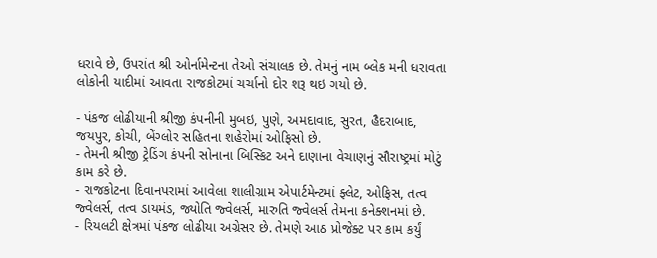ધરાવે છે, ઉપરાંત શ્રી ઓર્નામેન્ટના તેઓ સંચાલક છે. તેમનું નામ બ્લેક મની ધરાવતા લોકોની યાદીમાં આવતા રાજકોટમાં ચર્ચાનો દોર શરૂ થઇ ગયો છે.

- પંકજ લોઢીયાની શ્રીજી કંપનીની મુબઇ, પુણે, અમદાવાદ, સુરત, હૈદરાબાદ, જયપુર, કોચી, બેંગ્લોર સહિતના શહેરોમાં ઓફિસો છે.
- તેમની શ્રીજી ટ્રેડિંગ કંપની સોનાના બિસ્કિટ અને દાણાના વેચાણનું સૌરાષ્ટ્રમાં મોટું કામ કરે છે.
- રાજકોટના દિવાનપરામાં આવેલા શાલીગ્રામ એપાર્ટમેન્ટમાં ફ્લેટ, ઓફિસ, તત્વ જ્વેલર્સ, તત્વ ડાયમંડ, જ્યોતિ જ્વેલર્સ, મારુતિ જ્વેલર્સ તેમના કનેક્શનમાં છે.
- રિયલટી ક્ષેત્રમાં પંકજ લોઢીયા અગ્રેસર છે. તેમણે આઠ પ્રોજેક્ટ પર કામ કર્યું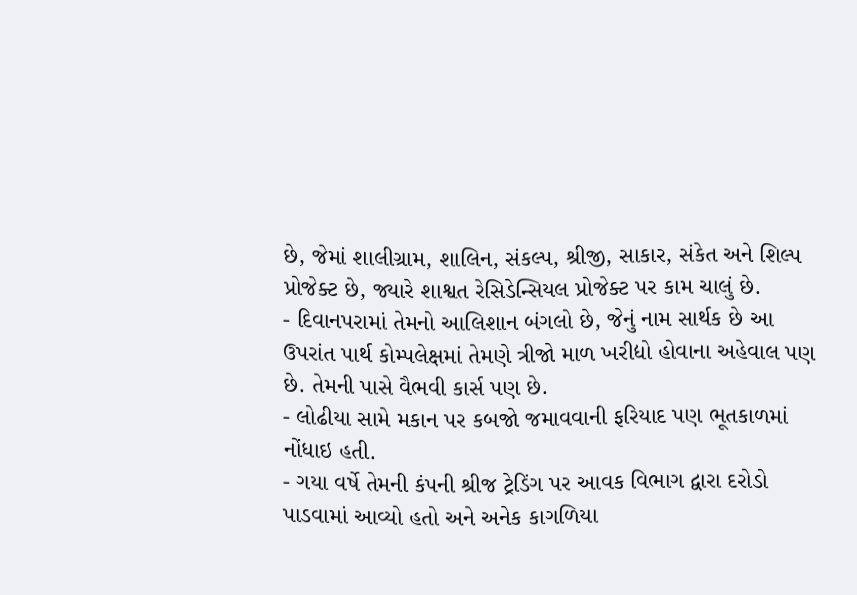છે, જેમાં શાલીગ્રામ, શાલિન, સંકલ્પ, શ્રીજી, સાકાર, સંકેત અને શિલ્પ પ્રોજેક્ટ છે, જ્યારે શાશ્વત રેસિડેન્સિયલ પ્રોજેક્ટ પર કામ ચાલું છે.
- દિવાનપરામાં તેમનો આલિશાન બંગલો છે, જેનું નામ સાર્થક છે આ ઉપરાંત પાર્થ કોમ્પલેક્ષમાં તેમણે ત્રીજો માળ ખરીદ્યો હોવાના અહેવાલ પણ છે. તેમની પાસે વૈભવી કાર્સ પણ છે.
- લોઢીયા સામે મકાન પર કબજો જમાવવાની ફરિયાદ પણ ભૂતકાળમાં નોંધાઇ હતી.
- ગયા વર્ષે તેમની કંપની શ્રીજ ટ્રેડિંગ પર આવક વિભાગ દ્વારા દરોડો પાડવામાં આવ્યો હતો અને અનેક કાગળિયા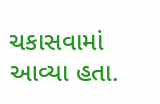ચકાસવામાં આવ્યા હતા.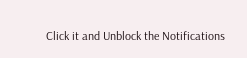Click it and Unblock the Notifications